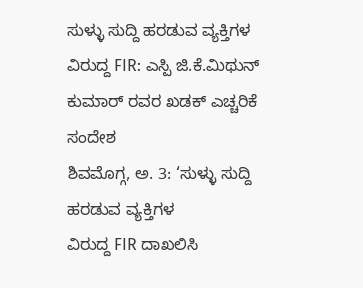ಸುಳ್ಳು ಸುದ್ದಿ ಹರಡುವ ವ್ಯಕ್ತಿಗಳ ವಿರುದ್ದ FIR: ಎಸ್ಪಿ ಜಿ.ಕೆ.ಮಿಥುನ್ ಕುಮಾರ್ ರವರ ಖಡಕ್ ಎಚ್ಚರಿಕೆ ಸಂದೇಶ
ಶಿವಮೊಗ್ಗ, ಅ. 3: ‘ಸುಳ್ಳು ಸುದ್ದಿ ಹರಡುವ ವ್ಯಕ್ತಿಗಳ
ವಿರುದ್ದ FIR ದಾಖಲಿಸಿ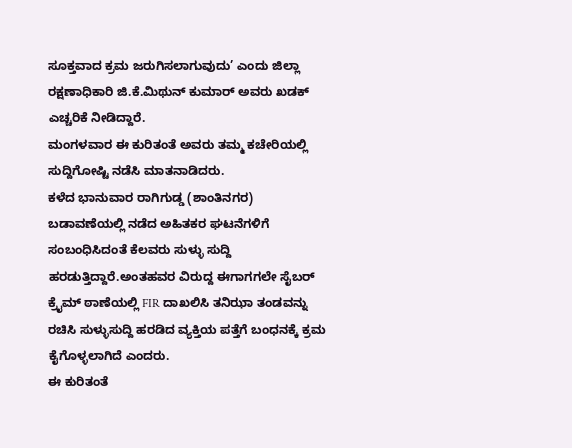ಸೂಕ್ತವಾದ ಕ್ರಮ ಜರುಗಿಸಲಾಗುವುದು’ ಎಂದು ಜಿಲ್ಲಾ ರಕ್ಷಣಾಧಿಕಾರಿ ಜಿ.ಕೆ.ಮಿಥುನ್ ಕುಮಾರ್ ಅವರು ಖಡಕ್ ಎಚ್ಚರಿಕೆ ನೀಡಿದ್ದಾರೆ.
ಮಂಗಳವಾರ ಈ ಕುರಿತಂತೆ ಅವರು ತಮ್ಮ ಕಚೇರಿಯಲ್ಲಿ ಸುದ್ದಿಗೋಷ್ಟಿ ನಡೆಸಿ ಮಾತನಾಡಿದರು.
ಕಳೆದ ಭಾನುವಾರ ರಾಗಿಗುಡ್ಡ (ಶಾಂತಿನಗರ) ಬಡಾವಣೆಯಲ್ಲಿ ನಡೆದ ಅಹಿತಕರ ಘಟನೆಗಳಿಗೆ ಸಂಬಂಧಿಸಿದಂತೆ ಕೆಲವರು ಸುಳ್ಳು ಸುದ್ದಿ ಹರಡುತ್ತಿದ್ದಾರೆ.ಅಂತಹವರ ವಿರುದ್ದ ಈಗಾಗಗಲೇ ಸೈಬರ್ ಕ್ರೈಮ್ ಠಾಣೆಯಲ್ಲಿ FIR ದಾಖಲಿಸಿ ತನಿಝಾ ತಂಡವನ್ನು ರಚಿಸಿ ಸುಳ್ಳುಸುದ್ದಿ ಹರಡಿದ ವ್ಯಕ್ತಿಯ ಪತ್ತೆಗೆ ಬಂಧನಕ್ಕೆ ಕ್ರಮ ಕೈಗೊಳ್ಳಲಾಗಿದೆ ಎಂದರು.
ಈ ಕುರಿತಂತೆ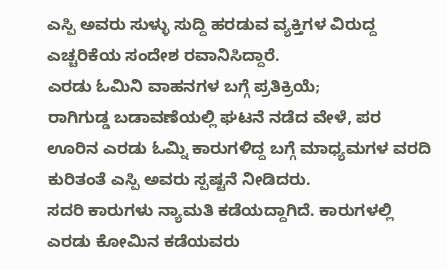ಎಸ್ಪಿ ಅವರು ಸುಳ್ಳು ಸುದ್ದಿ ಹರಡುವ ವ್ಯಕ್ತಿಗಳ ವಿರುದ್ದ ಎಚ್ಚರಿಕೆಯ ಸಂದೇಶ ರವಾನಿಸಿದ್ದಾರೆ.
ಎರಡು ಓಮಿನಿ ವಾಹನಗಳ ಬಗ್ಗೆ ಪ್ರತಿಕ್ರಿಯೆ;
ರಾಗಿಗುಡ್ಡ ಬಡಾವಣೆಯಲ್ಲಿ ಘಟನೆ ನಡೆದ ವೇಳೆ, ಪರ ಊರಿನ ಎರಡು ಓಮ್ನಿ ಕಾರುಗಳಿದ್ದ ಬಗ್ಗೆ ಮಾಧ್ಯಮಗಳ ವರದಿ ಕುರಿತಂತೆ ಎಸ್ಪಿ ಅವರು ಸ್ಪಷ್ಟನೆ ನೀಡಿದರು.
ಸದರಿ ಕಾರುಗಳು ನ್ಯಾಮತಿ ಕಡೆಯದ್ದಾಗಿದೆ. ಕಾರುಗಳಲ್ಲಿ ಎರಡು ಕೋಮಿನ ಕಡೆಯವರು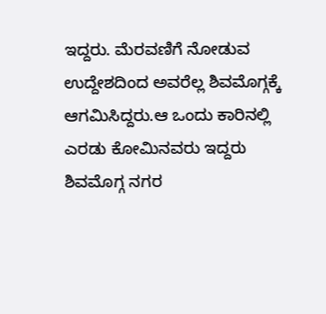ಇದ್ದರು. ಮೆರವಣಿಗೆ ನೋಡುವ ಉದ್ದೇಶದಿಂದ ಅವರೆಲ್ಲ ಶಿವಮೊಗ್ಗಕ್ಕೆ ಆಗಮಿಸಿದ್ದರು.ಆ ಒಂದು ಕಾರಿನಲ್ಲಿ ಎರಡು ಕೋಮಿನವರು ಇದ್ದರು ಶಿವಮೊಗ್ಗ ನಗರ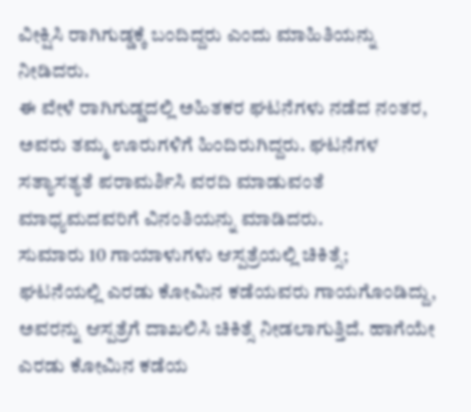ವೀಕ್ಷಿಸಿ ರಾಗಿಗುಡ್ಡಕ್ಕೆ ಬಂದಿದ್ದರು ಎಂದು ಮಾಹಿತಿಯನ್ನು ನೀಡಿದರು.
ಈ ವೇಳೆ ರಾಗಿಗುಡ್ಡದಲ್ಲಿ ಅಹಿತಕರ ಘಟನೆಗಳು ನಡೆದ ನಂತರ, ಅವರು ತಮ್ಮ ಊರುಗಳಿಗೆ ಹಿಂದಿರುಗಿದ್ದರು. ಘಟನೆಗಳ ಸತ್ಯಾಸತ್ಯತೆ ಪರಾಮರ್ಶಿಸಿ ವರದಿ ಮಾಡುವಂತೆ ಮಾಧ್ಯಮದವರಿಗೆ ವಿನಂತಿಯನ್ನು ಮಾಡಿದರು.
ಸುಮಾರು 10 ಗಾಯಾಳುಗಳು ಆಸ್ಪತ್ರೆಯಲ್ಲಿ ಚಿಕಿತ್ಸೆ;
ಘಟನೆಯಲ್ಲಿ ಎರಡು ಕೋಮಿನ ಕಡೆಯವರು ಗಾಯಗೊಂಡಿದ್ದು, ಅವರನ್ನು ಆಸ್ಪತ್ರೆಗೆ ದಾಖಲಿಸಿ ಚಿಕಿತ್ಸೆ ನೀಡಲಾಗುತ್ತಿದೆ. ಹಾಗೆಯೇ ಎರಡು ಕೋಮಿನ ಕಡೆಯ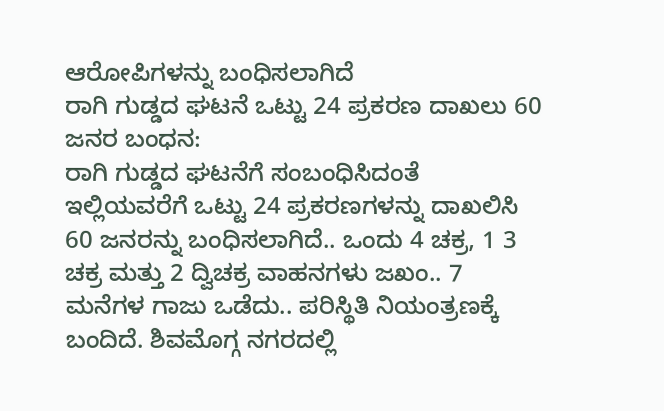ಆರೋಪಿಗಳನ್ನು ಬಂಧಿಸಲಾಗಿದೆ
ರಾಗಿ ಗುಡ್ಡದ ಘಟನೆ ಒಟ್ಟು 24 ಪ್ರಕರಣ ದಾಖಲು 60 ಜನರ ಬಂಧನ:
ರಾಗಿ ಗುಡ್ಡದ ಘಟನೆಗೆ ಸಂಬಂಧಿಸಿದಂತೆ ಇಲ್ಲಿಯವರೆಗೆ ಒಟ್ಟು 24 ಪ್ರಕರಣಗಳನ್ನು ದಾಖಲಿಸಿ 60 ಜನರನ್ನು ಬಂಧಿಸಲಾಗಿದೆ.. ಒಂದು 4 ಚಕ್ರ, 1 3 ಚಕ್ರ ಮತ್ತು 2 ದ್ವಿಚಕ್ರ ವಾಹನಗಳು ಜಖಂ.. 7 ಮನೆಗಳ ಗಾಜು ಒಡೆದು.. ಪರಿಸ್ಥಿತಿ ನಿಯಂತ್ರಣಕ್ಕೆ ಬಂದಿದೆ. ಶಿವಮೊಗ್ಗ ನಗರದಲ್ಲಿ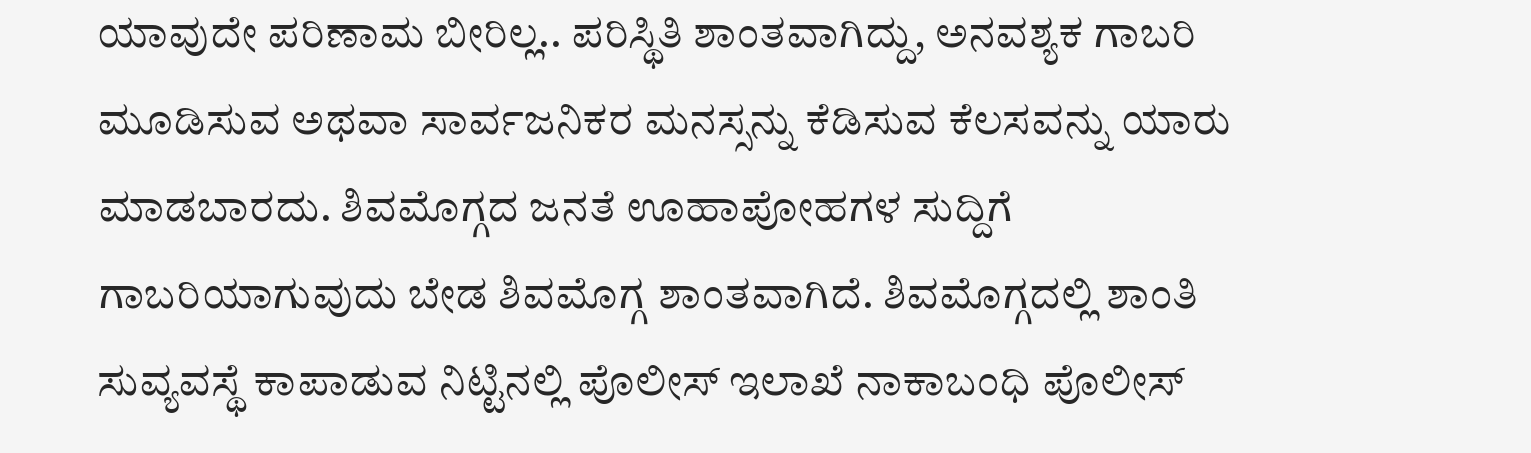ಯಾವುದೇ ಪರಿಣಾಮ ಬೀರಿಲ್ಲ.. ಪರಿಸ್ಥಿತಿ ಶಾಂತವಾಗಿದ್ದು, ಅನವಶ್ಯಕ ಗಾಬರಿ ಮೂಡಿಸುವ ಅಥವಾ ಸಾರ್ವಜನಿಕರ ಮನಸ್ಸನ್ನು ಕೆಡಿಸುವ ಕೆಲಸವನ್ನು ಯಾರು ಮಾಡಬಾರದು. ಶಿವಮೊಗ್ಗದ ಜನತೆ ಊಹಾಪೋಹಗಳ ಸುದ್ದಿಗೆ ಗಾಬರಿಯಾಗುವುದು ಬೇಡ ಶಿವಮೊಗ್ಗ ಶಾಂತವಾಗಿದೆ. ಶಿವಮೊಗ್ಗದಲ್ಲಿ ಶಾಂತಿ ಸುವ್ಯವಸ್ಥೆ ಕಾಪಾಡುವ ನಿಟ್ಟಿನಲ್ಲಿ ಪೊಲೀಸ್ ಇಲಾಖೆ ನಾಕಾಬಂಧಿ ಪೊಲೀಸ್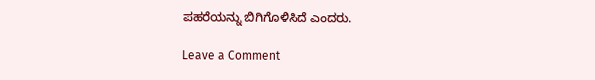ಪಹರೆಯನ್ನು ಬಿಗಿಗೊಳಿಸಿದೆ ಎಂದರು.

Leave a Comment